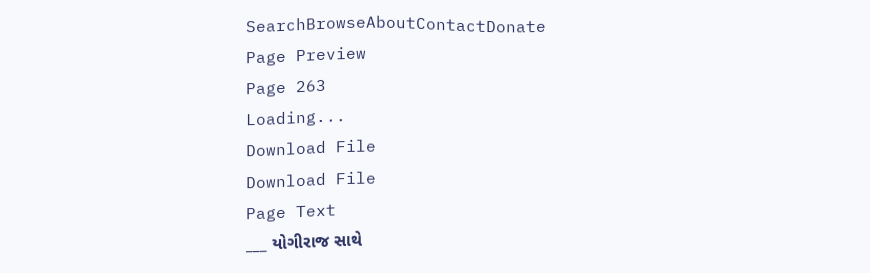SearchBrowseAboutContactDonate
Page Preview
Page 263
Loading...
Download File
Download File
Page Text
___ યોગીરાજ સાથે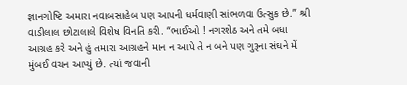જ્ઞાનગોષ્ટિ અમારા નવાબસાહેબ પણ આપની ધર્મવાણી સાંભળવા ઉત્સુક છે.” શ્રી વાડીલાલ છોટાલાલે વિશેષ વિનતિ કરી. “ભાઈઓ ! નગરશેઠ અને તમે બધા આગ્રહ કરે અને હું તમારા આગ્રહને માન ન આપે તે ન બને પણ ગુરૂના સંઘને મેં મુંબઈ વચન આપ્યું છે. ત્યાં જવાની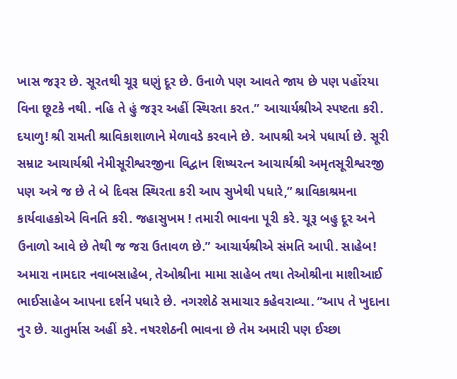ખાસ જરૂર છે. સૂરતથી ચૂરૂ ઘણું દૂર છે. ઉનાળે પણ આવતે જાય છે પણ પહોંરયા વિના છૂટકે નથી. નહિ તે હું જરૂર અહીં સ્થિરતા કરત.” આચાર્યશ્રીએ સ્પષ્ટતા કરી. દયાળુ! શ્રી રામતી શ્રાવિકાશાળાને મેળાવડે કરવાને છે. આપશ્રી અત્રે પધાર્યા છે. સૂરી સમ્રાટ આચાર્યશ્રી નેમીસૂરીશ્વરજીના વિદ્વાન શિષ્યરત્ન આચાર્યશ્રી અમૃતસૂરીશ્વરજી પણ અત્રે જ છે તે બે દિવસ સ્થિરતા કરી આપ સુખેથી પધારે,” શ્રાવિકાશ્રમના કાર્યવાહકોએ વિનતિ કરી. જહાસુખમ ! તમારી ભાવના પૂરી કરે. ચૂરૂ બહુ દૂર અને ઉનાળો આવે છે તેથી જ જરા ઉતાવળ છે.” આચાર્યશ્રીએ સંમતિ આપી. સાહેબ! અમારા નામદાર નવાબસાહેબ, તેઓશ્રીના મામા સાહેબ તથા તેઓશ્રીના માશીઆઈ ભાઈસાહેબ આપના દર્શને પધારે છે. નગરશેઠે સમાચાર કહેવરાવ્યા. “આપ તે ખુદાના નુર છે. ચાતુર્માસ અહીં કરે. નષરશેઠની ભાવના છે તેમ અમારી પણ ઈચ્છા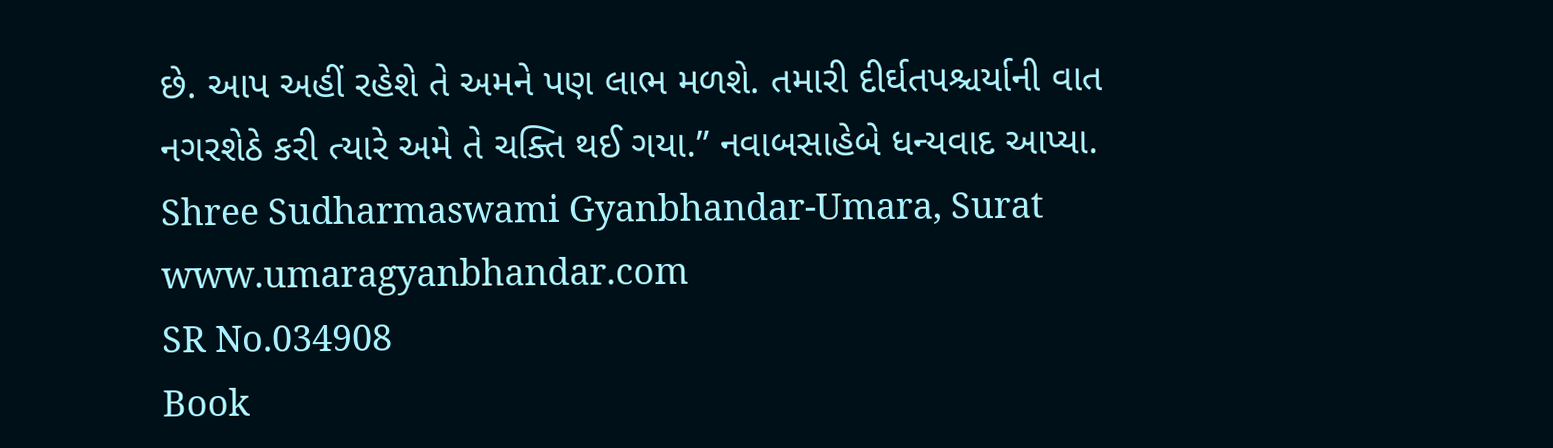છે. આપ અહીં રહેશે તે અમને પણ લાભ મળશે. તમારી દીર્ઘતપશ્ચર્યાની વાત નગરશેઠે કરી ત્યારે અમે તે ચક્તિ થઈ ગયા.” નવાબસાહેબે ધન્યવાદ આપ્યા. Shree Sudharmaswami Gyanbhandar-Umara, Surat www.umaragyanbhandar.com
SR No.034908
Book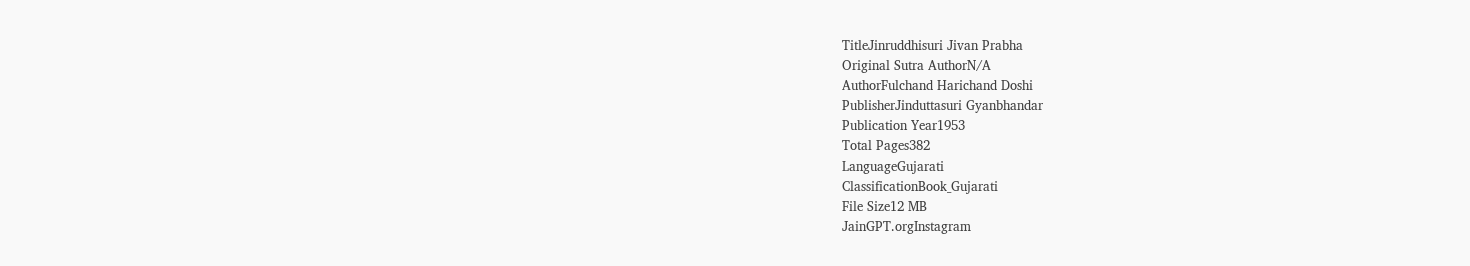TitleJinruddhisuri Jivan Prabha
Original Sutra AuthorN/A
AuthorFulchand Harichand Doshi
PublisherJinduttasuri Gyanbhandar
Publication Year1953
Total Pages382
LanguageGujarati
ClassificationBook_Gujarati
File Size12 MB
JainGPT.orgInstagram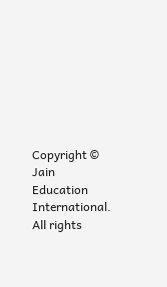Copyright © Jain Education International. All rights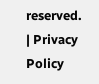reserved. | Privacy Policy